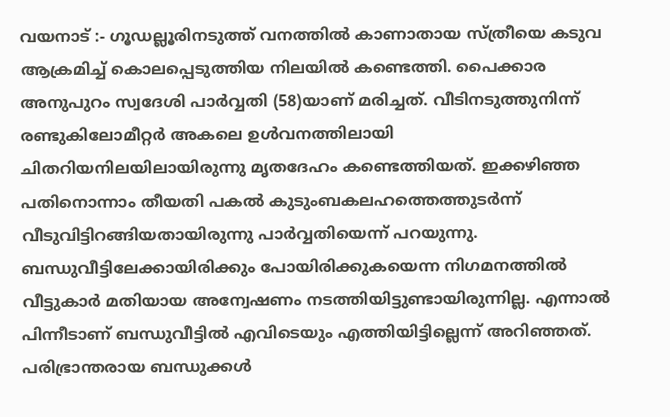വയനാട് :- ഗൂഡല്ലൂരിനടുത്ത് വനത്തിൽ കാണാതായ സ്ത്രീയെ കടുവ ആക്രമിച്ച് കൊലപ്പെടുത്തിയ നിലയിൽ കണ്ടെത്തി. പൈക്കാര അനുപുറം സ്വദേശി പാർവ്വതി (58)യാണ് മരിച്ചത്. വീടിനടുത്തുനിന്ന് രണ്ടുകിലോമീറ്റർ അകലെ ഉൾവനത്തിലായി ചിതറിയനിലയിലായിരുന്നു മൃതദേഹം കണ്ടെത്തിയത്. ഇക്കഴിഞ്ഞ പതിനൊന്നാം തീയതി പകൽ കുടുംബകലഹത്തെത്തുടർന്ന് വീടുവിട്ടിറങ്ങിയതായിരുന്നു പാർവ്വതിയെന്ന് പറയുന്നു. ബന്ധുവീട്ടിലേക്കായിരിക്കും പോയിരിക്കുകയെന്ന നിഗമനത്തിൽ വീട്ടുകാർ മതിയായ അന്വേഷണം നടത്തിയിട്ടുണ്ടായിരുന്നില്ല. എന്നാൽ പിന്നീടാണ് ബന്ധുവീട്ടിൽ എവിടെയും എത്തിയിട്ടില്ലെന്ന് അറിഞ്ഞത്. പരിഭ്രാന്തരായ ബന്ധുക്കൾ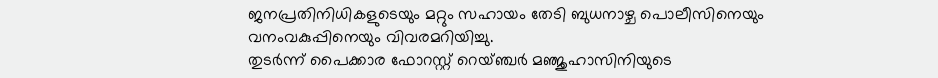ജനപ്രതിനിധികളുടെയും മറ്റും സഹായം തേടി ബുധനാഴ്ച പൊലീസിനെയും വനംവകുപ്പിനെയും വിവരമറിയിച്ചു.
തുടർന്ന് പൈക്കാര ഫോറസ്റ്റ് റെയ്ഞ്ചർ മഞ്ജുഹാസിനിയുടെ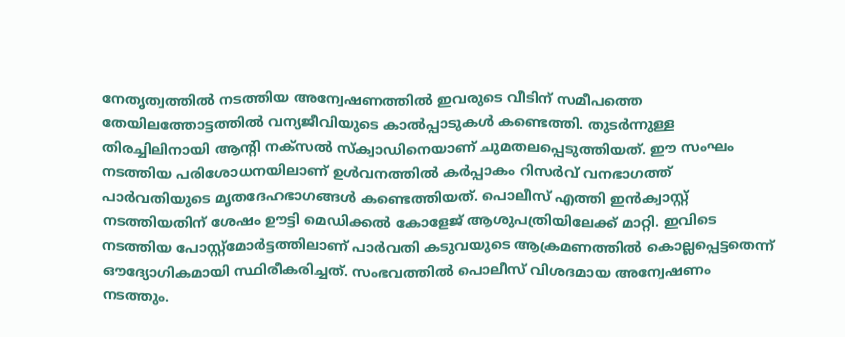നേതൃത്വത്തിൽ നടത്തിയ അന്വേഷണത്തിൽ ഇവരുടെ വീടിന് സമീപത്തെ തേയിലത്തോട്ടത്തിൽ വന്യജീവിയുടെ കാൽപ്പാടുകൾ കണ്ടെത്തി. തുടർന്നുള്ള തിരച്ചിലിനായി ആൻ്റി നക്സൽ സ്ക്വാഡിനെയാണ് ചുമതലപ്പെടുത്തിയത്. ഈ സംഘം നടത്തിയ പരിശോധനയിലാണ് ഉൾവനത്തിൽ കർപ്പാകം റിസർവ് വനഭാഗത്ത് പാർവതിയുടെ മൃതദേഹഭാഗങ്ങൾ കണ്ടെത്തിയത്. പൊലീസ് എത്തി ഇൻക്വാസ്റ്റ് നടത്തിയതിന് ശേഷം ഊട്ടി മെഡിക്കൽ കോളേജ് ആശുപത്രിയിലേക്ക് മാറ്റി. ഇവിടെ നടത്തിയ പോസ്റ്റ്മോർട്ടത്തിലാണ് പാർവതി കടുവയുടെ ആക്രമണത്തിൽ കൊല്ലപ്പെട്ടതെന്ന് ഔദ്യോഗികമായി സ്ഥിരീകരിച്ചത്. സംഭവത്തിൽ പൊലീസ് വിശദമായ അന്വേഷണം നടത്തും.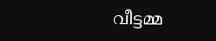വീട്ടമ്മ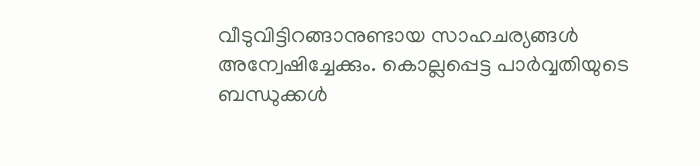വീടുവിട്ടിറങ്ങാനുണ്ടായ സാഹചര്യങ്ങൾ അന്വേഷിച്ചേക്കും. കൊല്ലപ്പെട്ട പാർവ്വതിയുടെ ബന്ധുക്കൾ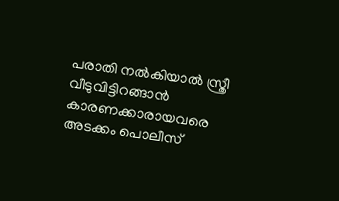പരാതി നൽകിയാൽ സ്ത്രീ വീടുവിട്ടിറങ്ങാൻ കാരണക്കാരായവരെ അടക്കം പൊലീസ്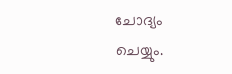ചോദ്യം ചെയ്യും.